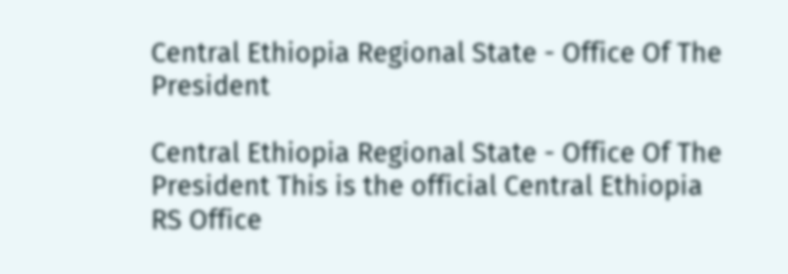Central Ethiopia Regional State - Office Of The President

Central Ethiopia Regional State - Office Of The President This is the official Central Ethiopia RS Office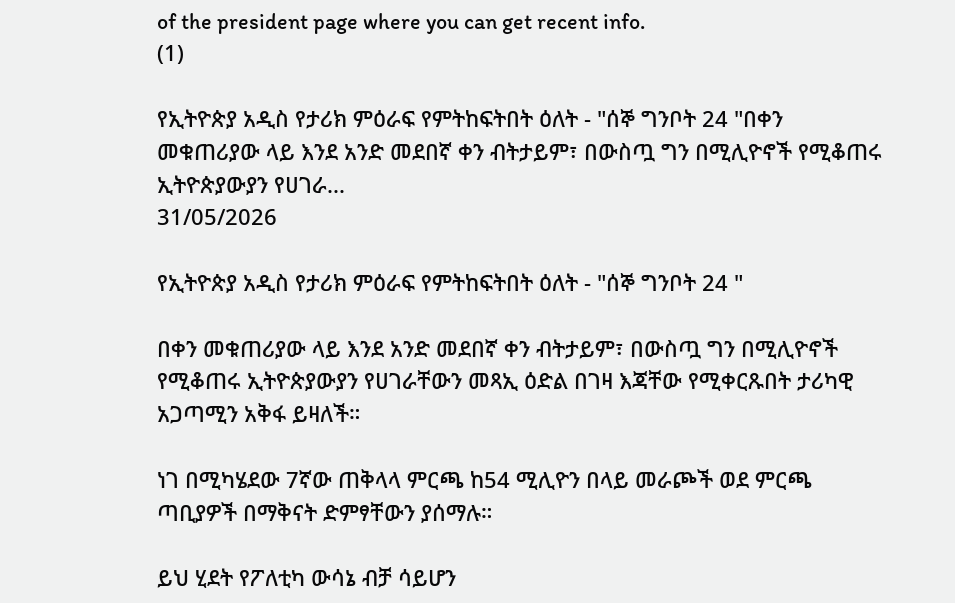of the president page where you can get recent info.
(1)

የኢትዮጵያ አዲስ የታሪክ ምዕራፍ የምትከፍትበት ዕለት - "ሰኞ ግንቦት 24 "በቀን መቁጠሪያው ላይ እንደ አንድ መደበኛ ቀን ብትታይም፣ በውስጧ ግን በሚሊዮኖች የሚቆጠሩ ኢትዮጵያውያን የሀገራ...
31/05/2026

የኢትዮጵያ አዲስ የታሪክ ምዕራፍ የምትከፍትበት ዕለት - "ሰኞ ግንቦት 24 "

በቀን መቁጠሪያው ላይ እንደ አንድ መደበኛ ቀን ብትታይም፣ በውስጧ ግን በሚሊዮኖች የሚቆጠሩ ኢትዮጵያውያን የሀገራቸውን መጻኢ ዕድል በገዛ እጃቸው የሚቀርጹበት ታሪካዊ አጋጣሚን አቅፋ ይዛለች።

ነገ በሚካሄደው 7ኛው ጠቅላላ ምርጫ ከ54 ሚሊዮን በላይ መራጮች ወደ ምርጫ ጣቢያዎች በማቅናት ድምፃቸውን ያሰማሉ።

ይህ ሂደት የፖለቲካ ውሳኔ ብቻ ሳይሆን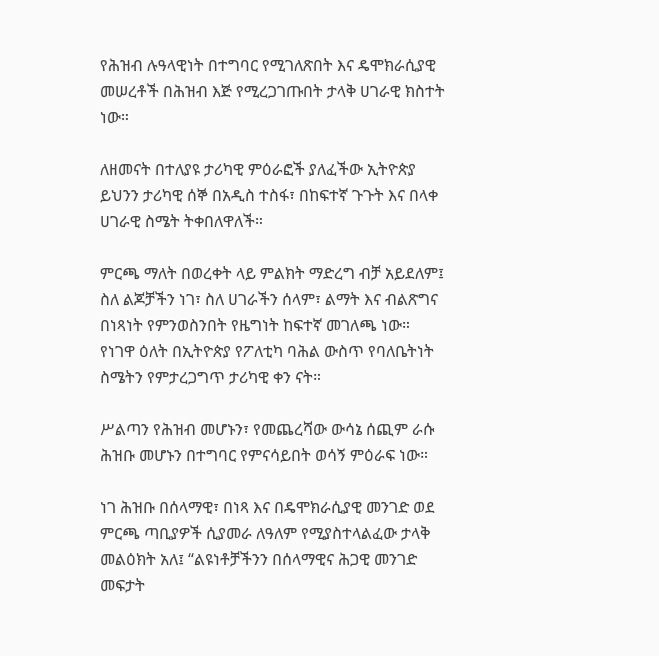የሕዝብ ሉዓላዊነት በተግባር የሚገለጽበት እና ዴሞክራሲያዊ መሠረቶች በሕዝብ እጅ የሚረጋገጡበት ታላቅ ሀገራዊ ክስተት ነው።

ለዘመናት በተለያዩ ታሪካዊ ምዕራፎች ያለፈችው ኢትዮጵያ ይህንን ታሪካዊ ሰኞ በአዲስ ተስፋ፣ በከፍተኛ ጉጉት እና በላቀ ሀገራዊ ስሜት ትቀበለዋለች።

ምርጫ ማለት በወረቀት ላይ ምልክት ማድረግ ብቻ አይደለም፤ ስለ ልጆቻችን ነገ፣ ስለ ሀገራችን ሰላም፣ ልማት እና ብልጽግና በነጻነት የምንወስንበት የዜግነት ከፍተኛ መገለጫ ነው።
የነገዋ ዕለት በኢትዮጵያ የፖለቲካ ባሕል ውስጥ የባለቤትነት ስሜትን የምታረጋግጥ ታሪካዊ ቀን ናት።

ሥልጣን የሕዝብ መሆኑን፣ የመጨረሻው ውሳኔ ሰጪም ራሱ ሕዝቡ መሆኑን በተግባር የምናሳይበት ወሳኝ ምዕራፍ ነው።

ነገ ሕዝቡ በሰላማዊ፣ በነጻ እና በዴሞክራሲያዊ መንገድ ወደ ምርጫ ጣቢያዎች ሲያመራ ለዓለም የሚያስተላልፈው ታላቅ መልዕክት አለ፤ “ልዩነቶቻችንን በሰላማዊና ሕጋዊ መንገድ መፍታት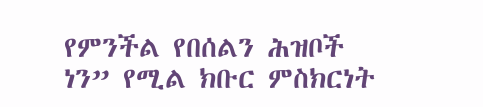የምንችል የበሰልን ሕዝቦች ነን” የሚል ክቡር ምስክርነት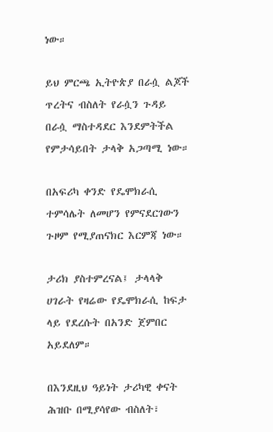ነው።

ይህ ምርጫ ኢትዮጵያ በራሷ ልጆች ጥረትና ብስለት የራሷን ጉዳይ በራሷ ማስተዳደር እንደምትችል የምታሳይበት ታላቅ አጋጣሚ ነው።

በአፍሪካ ቀንድ የዴሞክራሲ ተምሳሌት ለመሆን የምናደርገውን ጉዞም የሚያጠናክር እርምጃ ነው።

ታሪክ ያስተምረናል፤ ታላላቅ ሀገራት የዛሬው የዴሞክራሲ ከፍታ ላይ የደረሱት በአንድ ጀምበር አይደለም።

በእንደዚህ ዓይነት ታሪካዊ ቀናት ሕዝቡ በሚያሳየው ብስለት፣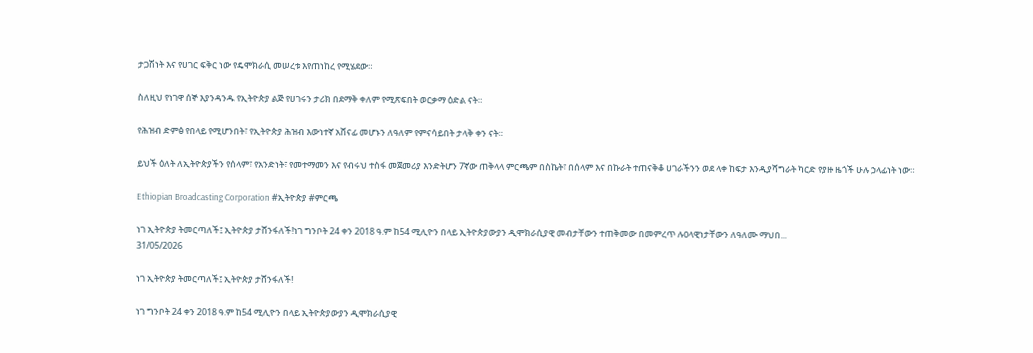ታጋሽነት እና የሀገር ፍቅር ነው የዴሞክራሲ መሠረቱ እየጠነከረ የሚሄደው።

ስለዚህ የነገዋ ሰኞ እያንዳንዱ የኢትዮጵያ ልጅ የሀገሩን ታሪክ በደማቅ ቀለም የሚጽፍበት ወርቃማ ዕድል ናት።

የሕዝብ ድምፅ የበላይ የሚሆንበት፣ የኢትዮጵያ ሕዝብ እውነተኛ አሸናፊ መሆኑን ለዓለም የምናሳይበት ታላቅ ቀን ናት።

ይህች ዕለት ለኢትዮጵያችን የሰላም፣ የአንድነት፣ የመተማመን እና የብሩህ ተስፋ መጀመሪያ እንድትሆን 7ኛው ጠቅላላ ምርጫም በስኬት፣ በሰላም እና በኩራት ተጠናቅቆ ሀገራችንን ወደ ላቀ ከፍታ እንዲያሻግራት ካርድ የያዙ ዜጎች ሁሉ ኃላፊነት ነው።

Ethiopian Broadcasting Corporation #ኢትዮጵያ #ምርጫ

ነገ ኢትዮጵያ ትመርጣለች፤ ኢትዮጵያ ታሸንፋለች!ነገ ግንቦት 24 ቀን 2018 ዓ.ም ከ54 ሚሊዮን በላይ ኢትዮጵያውያን ዲሞክራሲያዊ መብታቸውን ተጠቅመው በመምረጥ ሉዐላዊነታቸውን ለዓለሙ ማህበ...
31/05/2026

ነገ ኢትዮጵያ ትመርጣለች፤ ኢትዮጵያ ታሸንፋለች!

ነገ ግንቦት 24 ቀን 2018 ዓ.ም ከ54 ሚሊዮን በላይ ኢትዮጵያውያን ዲሞክራሲያዊ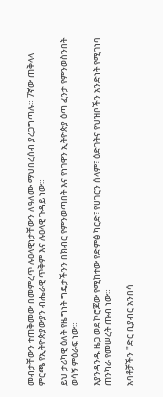መብታቸውን ተጠቅመው በመምረጥ ሉዐላዊነታቸውን ለዓለሙ ማህበረሰብ ያረጋግጣሉ። 7ኛው ጠቅላላ ምርጫ የኢትዮጵያውያን ብሔራዊ ጥቅም እና ሉዐላዊ ጉዳይ ነው።

ይህ ታሪካዊ ዕለት የዜግነት ግዴታችንን በክብር የምንወጣበት እና የነገዋን ኢትዮጵያ ዕጣ ፈንታ የምንወስንበት ወሳኝ ምዕራፍ ነው።

እያንዳንዱ ዜጋ ወደ ኮሮጆው የሚከተው የድምፅ ካርድ፣ የሀገርን ሰላም፣ ዕድገትና የህዝቦችን አንድነት የሚገነባ ጠንካራ የመሠረት ጡብ ነው።

አባቶቻችን "ድር ቢያብር አንበሳ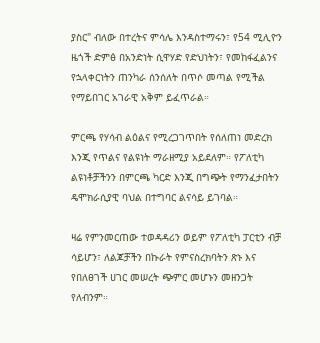ያስር" ብለው በተረትና ምሳሌ እንዳስተማሩን፣ የ54 ሚሊዮን ዜጎች ድምፅ በአንድነት ሲዋሃድ የድህነትን፣ የመከፋፈልንና የኋላቀርነትን ጠንካራ ሰንሰለት በጥሶ መጣል የሚችል የማይበገር አገራዊ አቅም ይፈጥራል።

ምርጫ የሃሳብ ልዕልና የሚረጋገጥበት የሰለጠነ መድረክ እንጂ የጥልና የልዩነት ማራዘሚያ አይደለም። የፖለቲካ ልዩነቶቻችንን በምርጫ ካርድ እንጂ በግጭት የማንፈታበትን ዴሞክራሲያዊ ባህል በተግባር ልናሳይ ይገባል።

ዛሬ የምንመርጠው ተወዳዳሪን ወይም የፖለቲካ ፓርቲን ብቻ ሳይሆን፣ ለልጆቻችን በኩራት የምናስረክባትን ጽኑ እና የበለፀገች ሀገር መሠረት ጭምር መሆኑን መዘንጋት የለብንም።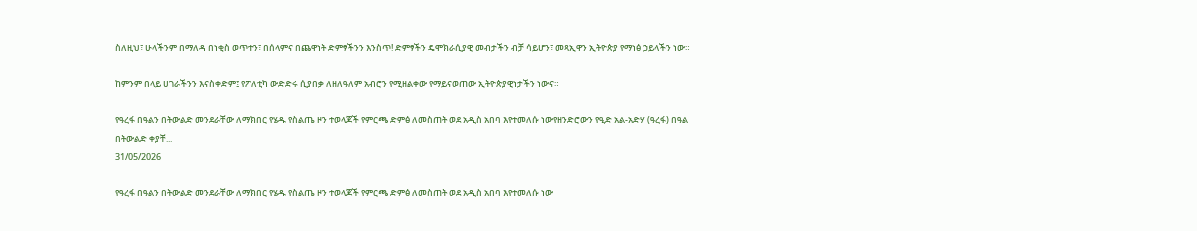ስለዚህ፣ ሁላችንም በማለዳ በነቂስ ወጥተን፣ በሰላምና በጨዋነት ድምፃችንን እንስጥ! ድምፃችን ዴሞክራሲያዊ መብታችን ብቻ ሳይሆን፣ መጻኢዋን ኢትዮጵያ የማነፅ ኃይላችን ነው።

ከምንም በላይ ሀገራችንን እናስቀድም፤ የፖለቲካ ውድድሩ ሲያበቃ ለዘለዓለም አብሮን የሚዘልቀው የማይናወጠው ኢትዮጵያዊነታችን ነውና።

የዓረፋ በዓልን በትውልድ መንደራቸው ለማክበር የሄዱ የስልጤ ዞን ተወላጆች የምርጫ ድምፅ ለመስጠት ወደ አዲስ አበባ እየተመለሱ ነውየዘንድሮውን የዒድ አል-አድሃ (ዓረፋ) በዓል በትውልድ ቀያቸ...
31/05/2026

የዓረፋ በዓልን በትውልድ መንደራቸው ለማክበር የሄዱ የስልጤ ዞን ተወላጆች የምርጫ ድምፅ ለመስጠት ወደ አዲስ አበባ እየተመለሱ ነው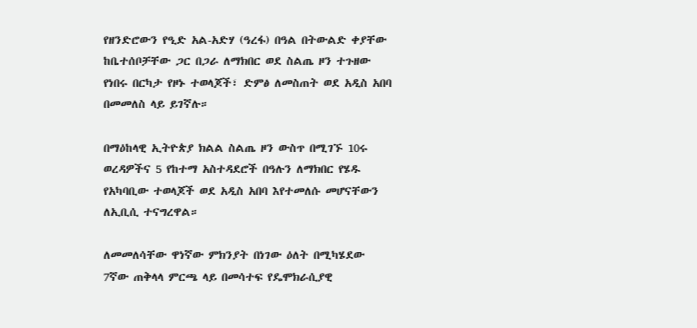የዘንድሮውን የዒድ አል-አድሃ (ዓረፋ) በዓል በትውልድ ቀያቸው ከቤተሰቦቻቸው ጋር በጋራ ለማክበር ወደ ስልጤ ዞን ተጉዘው የነበሩ በርካታ የዞኑ ተወላጆች፣ ድምፅ ለመስጠት ወደ አዲስ አበባ በመመለስ ላይ ይገኛሉ።

በማዕከላዊ ኢትዮጵያ ክልል ስልጤ ዞን ውስጥ በሚገኙ 10ሩ ወረዳዎችና 5 የከተማ አስተዳደሮች በዓሉን ለማክበር የሄዱ የአካባቢው ተወላጆች ወደ አዲስ አበባ እየተመለሱ መሆናቸውን ለኢቢሲ ተናግረዋል።

ለመመለሳቸው ዋነኛው ምክንያት በነገው ዕለት በሚካሄደው 7ኛው ጠቅላላ ምርጫ ላይ በመሳተፍ የዴሞክራሲያዊ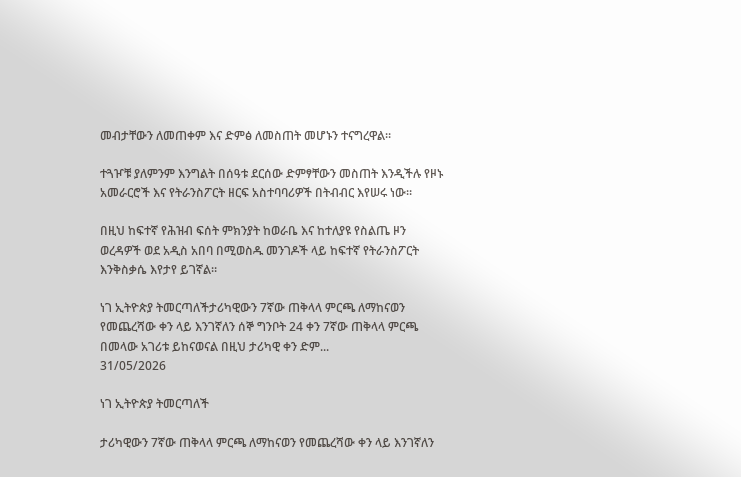መብታቸውን ለመጠቀም እና ድምፅ ለመስጠት መሆኑን ተናግረዋል።

ተጓዦቹ ያለምንም እንግልት በሰዓቱ ደርሰው ድምፃቸውን መስጠት እንዲችሉ የዞኑ አመራርሮች እና የትራንስፖርት ዘርፍ አስተባባሪዎች በትብብር እየሠሩ ነው።

በዚህ ከፍተኛ የሕዝብ ፍሰት ምክንያት ከወራቤ እና ከተለያዩ የስልጤ ዞን ወረዳዎች ወደ አዲስ አበባ በሚወስዱ መንገዶች ላይ ከፍተኛ የትራንስፖርት እንቅስቃሴ እየታየ ይገኛል።

ነገ ኢትዮጵያ ትመርጣለችታሪካዊውን 7ኛው ጠቅላላ ምርጫ ለማከናወን የመጨረሻው ቀን ላይ እንገኛለን ሰኞ ግንቦት 24 ቀን 7ኛው ጠቅላላ ምርጫ በመላው አገሪቱ ይከናወናል በዚህ ታሪካዊ ቀን ድም...
31/05/2026

ነገ ኢትዮጵያ ትመርጣለች

ታሪካዊውን 7ኛው ጠቅላላ ምርጫ ለማከናወን የመጨረሻው ቀን ላይ እንገኛለን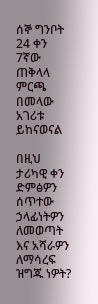ሰኞ ግንቦት 24 ቀን 7ኛው ጠቅላላ ምርጫ በመላው አገሪቱ ይከናወናል

በዚህ ታሪካዊ ቀን ድምፅዎን ሰጥተው ኃላፊነትዎን ለመወጣት እና አሻራዎን ለማሳረፍ ዝግጁ ነዎት?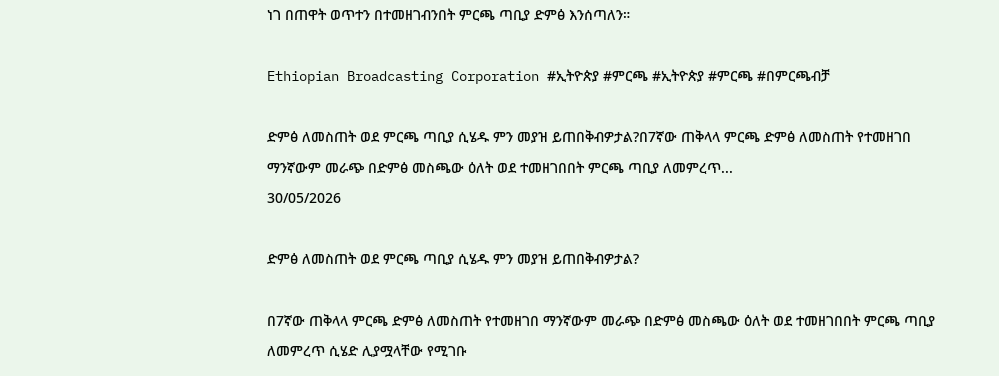ነገ በጠዋት ወጥተን በተመዘገብንበት ምርጫ ጣቢያ ድምፅ እንሰጣለን።

Ethiopian Broadcasting Corporation #ኢትዮጵያ #ምርጫ #ኢትዮጵያ #ምርጫ #በምርጫብቻ

ድምፅ ለመስጠት ወደ ምርጫ ጣቢያ ሲሄዱ ምን መያዝ ይጠበቅብዎታል?በ7ኛው ጠቅላላ ምርጫ ድምፅ ለመስጠት የተመዘገበ ማንኛውም መራጭ በድምፅ መስጫው ዕለት ወደ ተመዘገበበት ምርጫ ጣቢያ ለመምረጥ...
30/05/2026

ድምፅ ለመስጠት ወደ ምርጫ ጣቢያ ሲሄዱ ምን መያዝ ይጠበቅብዎታል?

በ7ኛው ጠቅላላ ምርጫ ድምፅ ለመስጠት የተመዘገበ ማንኛውም መራጭ በድምፅ መስጫው ዕለት ወደ ተመዘገበበት ምርጫ ጣቢያ ለመምረጥ ሲሄድ ሊያሟላቸው የሚገቡ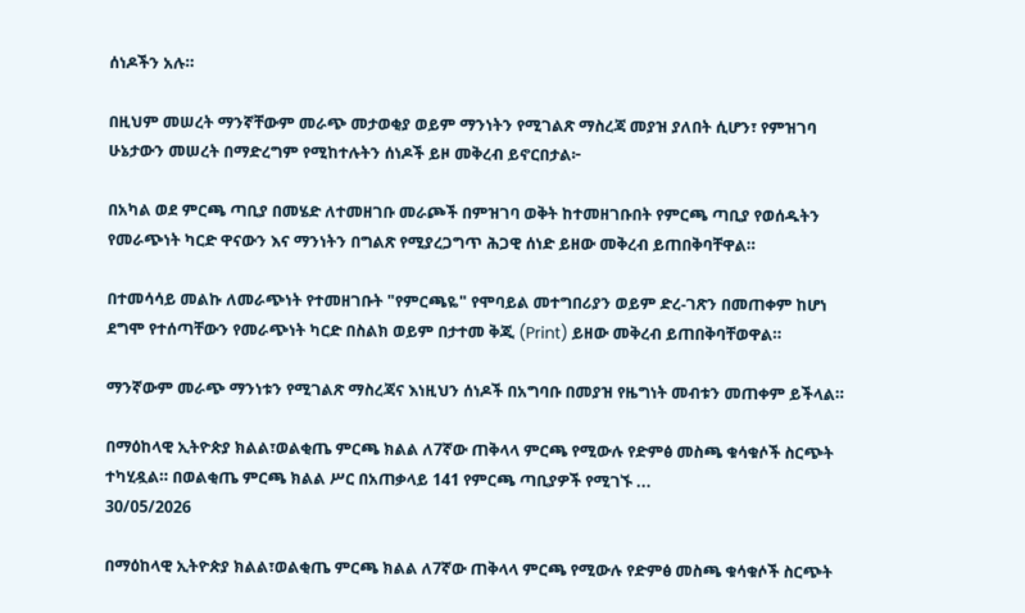ሰነዶችን አሉ።

በዚህም መሠረት ማንኛቸውም መራጭ መታወቂያ ወይም ማንነትን የሚገልጽ ማስረጃ መያዝ ያለበት ሲሆን፣ የምዝገባ ሁኔታውን መሠረት በማድረግም የሚከተሉትን ሰነዶች ይዞ መቅረብ ይኖርበታል፦

በአካል ወደ ምርጫ ጣቢያ በመሄድ ለተመዘገቡ መራጮች በምዝገባ ወቅት ከተመዘገቡበት የምርጫ ጣቢያ የወሰዱትን የመራጭነት ካርድ ዋናውን እና ማንነትን በግልጽ የሚያረጋግጥ ሕጋዊ ሰነድ ይዘው መቅረብ ይጠበቅባቸዋል።

በተመሳሳይ መልኩ ለመራጭነት የተመዘገቡት "የምርጫዬ" የሞባይል መተግበሪያን ወይም ድረ-ገጽን በመጠቀም ከሆነ ደግሞ የተሰጣቸውን የመራጭነት ካርድ በስልክ ወይም በታተመ ቅጂ (Print) ይዘው መቅረብ ይጠበቅባቸወዋል።

ማንኛውም መራጭ ማንነቱን የሚገልጽ ማስረጃና እነዚህን ሰነዶች በአግባቡ በመያዝ የዜግነት መብቱን መጠቀም ይችላል።

በማዕከላዊ ኢትዮጵያ ክልል፣ወልቂጤ ምርጫ ክልል ለ7ኛው ጠቅላላ ምርጫ የሚውሉ የድምፅ መስጫ ቁሳቁሶች ስርጭት ተካሂዷል። በወልቂጤ ምርጫ ክልል ሥር በአጠቃላይ 141 የምርጫ ጣቢያዎች የሚገኙ ...
30/05/2026

በማዕከላዊ ኢትዮጵያ ክልል፣ወልቂጤ ምርጫ ክልል ለ7ኛው ጠቅላላ ምርጫ የሚውሉ የድምፅ መስጫ ቁሳቁሶች ስርጭት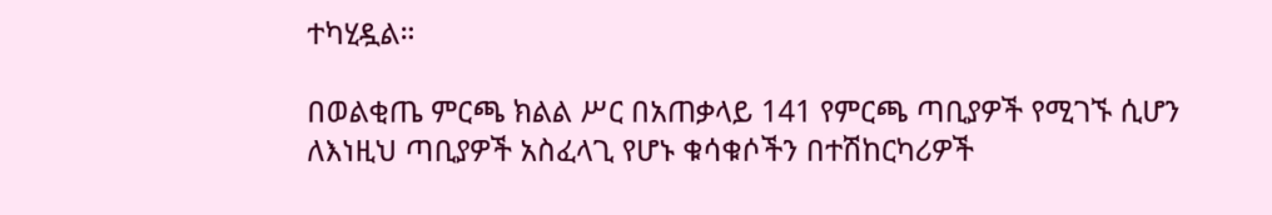ተካሂዷል።

በወልቂጤ ምርጫ ክልል ሥር በአጠቃላይ 141 የምርጫ ጣቢያዎች የሚገኙ ሲሆን ለእነዚህ ጣቢያዎች አስፈላጊ የሆኑ ቁሳቁሶችን በተሽከርካሪዎች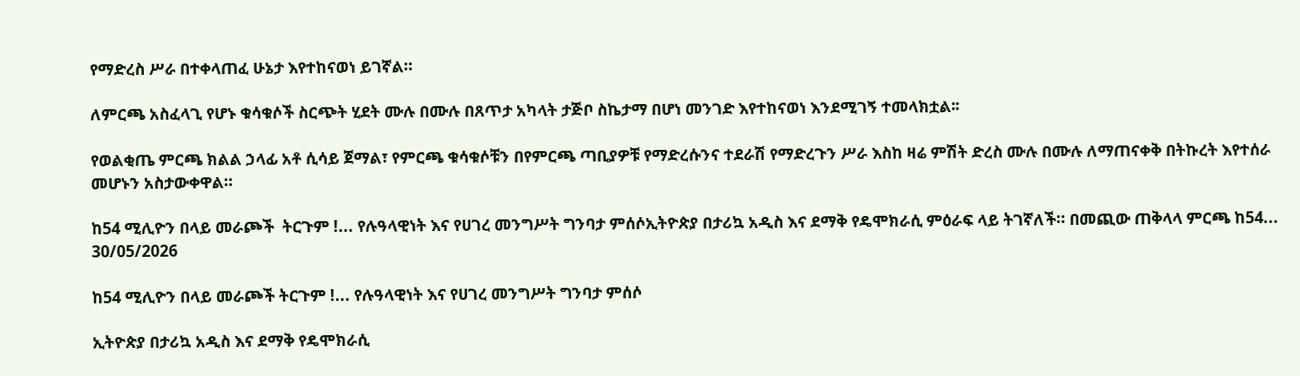የማድረስ ሥራ በተቀላጠፈ ሁኔታ እየተከናወነ ይገኛል።

ለምርጫ አስፈላጊ የሆኑ ቁሳቁሶች ስርጭት ሂደት ሙሉ በሙሉ በጸጥታ አካላት ታጅቦ ስኬታማ በሆነ መንገድ እየተከናወነ እንደሚገኝ ተመላክቷል፡፡

የወልቂጤ ምርጫ ክልል ኃላፊ አቶ ሲሳይ ጀማል፣ የምርጫ ቁሳቁሶቹን በየምርጫ ጣቢያዎቹ የማድረሱንና ተደራሽ የማድረጉን ሥራ እስከ ዛሬ ምሽት ድረስ ሙሉ በሙሉ ለማጠናቀቅ በትኩረት እየተሰራ መሆኑን አስታውቀዋል።

ከ54 ሚሊዮን በላይ መራጮች  ትርጉም !... የሉዓላዊነት እና የሀገረ መንግሥት ግንባታ ምሰሶኢትዮጵያ በታሪኳ አዲስ እና ደማቅ የዴሞክራሲ ምዕራፍ ላይ ትገኛለች። በመጪው ጠቅላላ ምርጫ ከ54...
30/05/2026

ከ54 ሚሊዮን በላይ መራጮች ትርጉም !... የሉዓላዊነት እና የሀገረ መንግሥት ግንባታ ምሰሶ

ኢትዮጵያ በታሪኳ አዲስ እና ደማቅ የዴሞክራሲ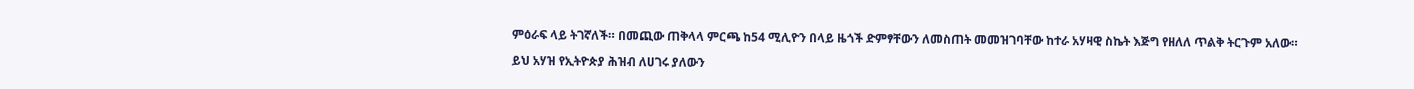ምዕራፍ ላይ ትገኛለች። በመጪው ጠቅላላ ምርጫ ከ54 ሚሊዮን በላይ ዜጎች ድምፃቸውን ለመስጠት መመዝገባቸው ከተራ አሃዛዊ ስኬት እጅግ የዘለለ ጥልቅ ትርጉም አለው።

ይህ አሃዝ የኢትዮጵያ ሕዝብ ለሀገሩ ያለውን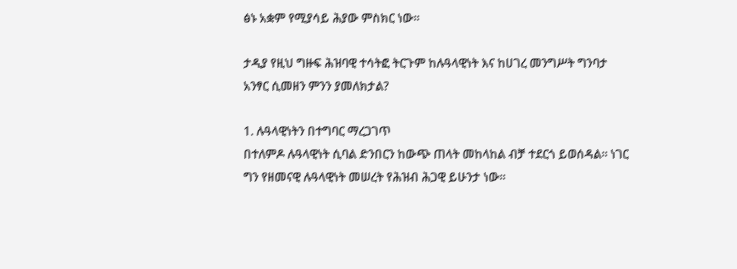ፅኑ አቋም የሚያሳይ ሕያው ምስክር ነው።

ታዲያ የዚህ ግዙፍ ሕዝባዊ ተሳትፎ ትርጉም ከሉዓላዊነት እና ከሀገረ መንግሥት ግንባታ አንፃር ሲመዘን ምንን ያመለክታል?

1. ሉዓላዊነትን በተግባር ማረጋገጥ
በተለምዶ ሉዓላዊነት ሲባል ድንበርን ከውጭ ጠላት መከላከል ብቻ ተደርጎ ይወሰዳል። ነገር ግን የዘመናዊ ሉዓላዊነት መሠረት የሕዝብ ሕጋዊ ይሁንታ ነው።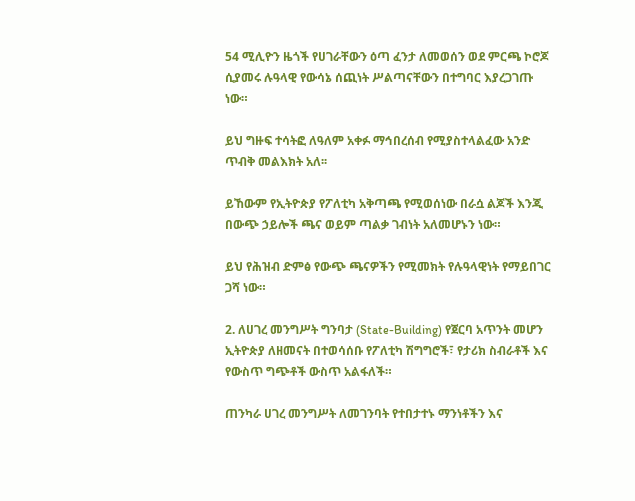54 ሚሊዮን ዜጎች የሀገራቸውን ዕጣ ፈንታ ለመወሰን ወደ ምርጫ ኮሮጆ ሲያመሩ ሉዓላዊ የውሳኔ ሰጪነት ሥልጣናቸውን በተግባር እያረጋገጡ ነው።

ይህ ግዙፍ ተሳትፎ ለዓለም አቀፉ ማኅበረሰብ የሚያስተላልፈው አንድ ጥብቅ መልእክት አለ፡፡

ይኸውም የኢትዮጵያ የፖለቲካ አቅጣጫ የሚወሰነው በራሷ ልጆች እንጂ በውጭ ኃይሎች ጫና ወይም ጣልቃ ገብነት አለመሆኑን ነው።

ይህ የሕዝብ ድምፅ የውጭ ጫናዎችን የሚመክት የሉዓላዊነት የማይበገር ጋሻ ነው።

2. ለሀገረ መንግሥት ግንባታ (State-Building) የጀርባ አጥንት መሆን
ኢትዮጵያ ለዘመናት በተወሳሰቡ የፖለቲካ ሽግግሮች፣ የታሪክ ስብራቶች እና የውስጥ ግጭቶች ውስጥ አልፋለች።

ጠንካራ ሀገረ መንግሥት ለመገንባት የተበታተኑ ማንነቶችን እና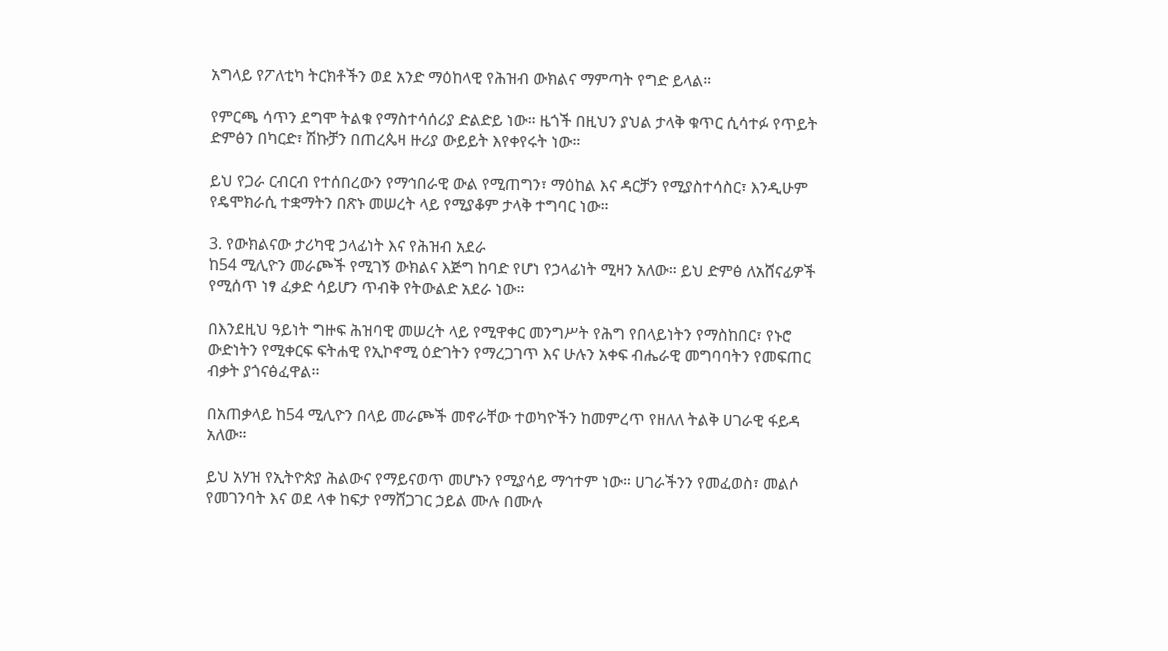አግላይ የፖለቲካ ትርክቶችን ወደ አንድ ማዕከላዊ የሕዝብ ውክልና ማምጣት የግድ ይላል።

የምርጫ ሳጥን ደግሞ ትልቁ የማስተሳሰሪያ ድልድይ ነው። ዜጎች በዚህን ያህል ታላቅ ቁጥር ሲሳተፉ የጥይት ድምፅን በካርድ፣ ሽኩቻን በጠረጴዛ ዙሪያ ውይይት እየቀየሩት ነው።

ይህ የጋራ ርብርብ የተሰበረውን የማኅበራዊ ውል የሚጠግን፣ ማዕከል እና ዳርቻን የሚያስተሳስር፣ እንዲሁም የዴሞክራሲ ተቋማትን በጽኑ መሠረት ላይ የሚያቆም ታላቅ ተግባር ነው።

3. የውክልናው ታሪካዊ ኃላፊነት እና የሕዝብ አደራ
ከ54 ሚሊዮን መራጮች የሚገኝ ውክልና እጅግ ከባድ የሆነ የኃላፊነት ሚዛን አለው። ይህ ድምፅ ለአሸናፊዎች የሚሰጥ ነፃ ፈቃድ ሳይሆን ጥብቅ የትውልድ አደራ ነው።

በእንደዚህ ዓይነት ግዙፍ ሕዝባዊ መሠረት ላይ የሚዋቀር መንግሥት የሕግ የበላይነትን የማስከበር፣ የኑሮ ውድነትን የሚቀርፍ ፍትሐዊ የኢኮኖሚ ዕድገትን የማረጋገጥ እና ሁሉን አቀፍ ብሔራዊ መግባባትን የመፍጠር ብቃት ያጎናፅፈዋል፡፡

በአጠቃላይ ከ54 ሚሊዮን በላይ መራጮች መኖራቸው ተወካዮችን ከመምረጥ የዘለለ ትልቅ ሀገራዊ ፋይዳ አለው።

ይህ አሃዝ የኢትዮጵያ ሕልውና የማይናወጥ መሆኑን የሚያሳይ ማኅተም ነው። ሀገራችንን የመፈወስ፣ መልሶ የመገንባት እና ወደ ላቀ ከፍታ የማሸጋገር ኃይል ሙሉ በሙሉ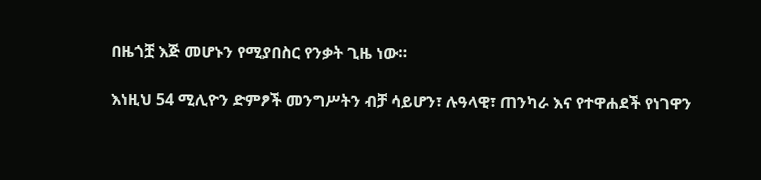በዜጎቿ እጅ መሆኑን የሚያበስር የንቃት ጊዜ ነው።

እነዚህ 54 ሚሊዮን ድምፆች መንግሥትን ብቻ ሳይሆን፣ ሉዓላዊ፣ ጠንካራ እና የተዋሐደች የነገዋን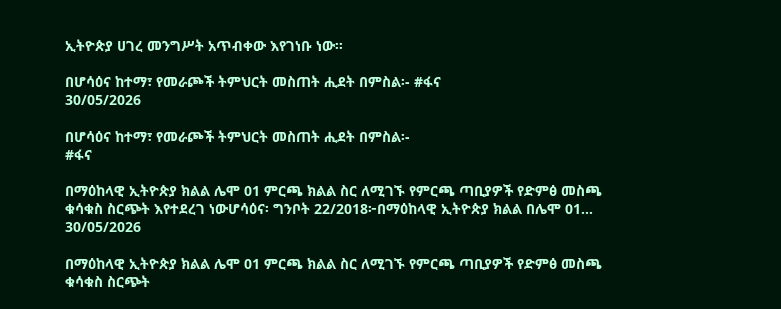ኢትዮጵያ ሀገረ መንግሥት አጥብቀው እየገነቡ ነው፡፡

በሆሳዕና ከተማ፣ የመራጮች ትምህርት መስጠት ሒደት በምስል፡- #ፋና
30/05/2026

በሆሳዕና ከተማ፣ የመራጮች ትምህርት መስጠት ሒደት በምስል፡-
#ፋና

በማዕከላዊ ኢትዮጵያ ክልል ሌሞ 01 ምርጫ ክልል ስር ለሚገኙ የምርጫ ጣቢያዎች የድምፅ መስጫ ቁሳቁስ ስርጭት እየተደረገ ነውሆሳዕና፡ ግንቦት 22/2018፦በማዕከላዊ ኢትዮጵያ ክልል በሌሞ 01...
30/05/2026

በማዕከላዊ ኢትዮጵያ ክልል ሌሞ 01 ምርጫ ክልል ስር ለሚገኙ የምርጫ ጣቢያዎች የድምፅ መስጫ ቁሳቁስ ስርጭት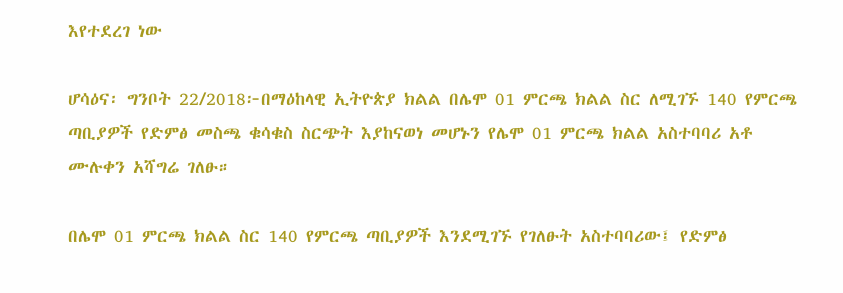እየተደረገ ነው

ሆሳዕና፡ ግንቦት 22/2018፦በማዕከላዊ ኢትዮጵያ ክልል በሌሞ 01 ምርጫ ክልል ስር ለሚገኙ 140 የምርጫ ጣቢያዎች የድምፅ መስጫ ቁሳቁስ ስርጭት እያከናወነ መሆኑን የሌሞ 01 ምርጫ ክልል አስተባባሪ አቶ ሙሉቀን አሻግሬ ገለፁ።

በሌሞ 01 ምርጫ ክልል ስር 140 የምርጫ ጣቢያዎች እንደሚገኙ የገለፁት አስተባባሪው፤ የድምፅ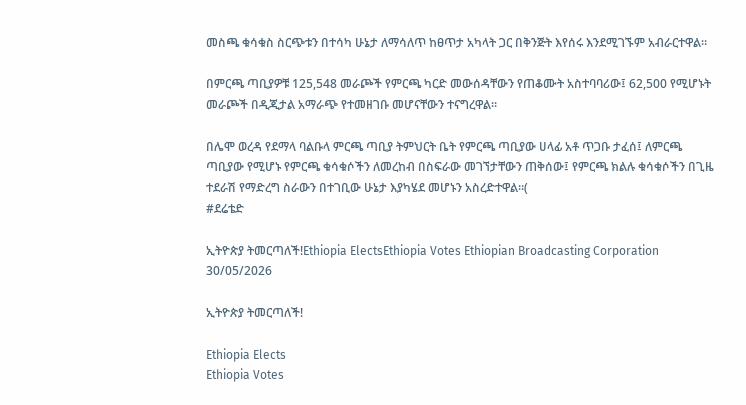መስጫ ቁሳቁስ ስርጭቱን በተሳካ ሁኔታ ለማሳለጥ ከፀጥታ አካላት ጋር በቅንጅት እየሰሩ እንደሚገኙም አብራርተዋል።

በምርጫ ጣቢያዎቹ 125,548 መራጮች የምርጫ ካርድ መውሰዳቸውን የጠቆሙት አስተባባሪው፤ 62,500 የሚሆኑት መራጮች በዲጂታል አማራጭ የተመዘገቡ መሆናቸውን ተናግረዋል።

በሌሞ ወረዳ የደማላ ባልቡላ ምርጫ ጣቢያ ትምህርት ቤት የምርጫ ጣቢያው ሀላፊ አቶ ጥጋቡ ታፈሰ፤ ለምርጫ ጣቢያው የሚሆኑ የምርጫ ቁሳቁሶችን ለመረከብ በስፍራው መገኘታቸውን ጠቅሰው፤ የምርጫ ክልሉ ቁሳቁሶችን በጊዜ ተደራሽ የማድረግ ስራውን በተገቢው ሁኔታ እያካሄደ መሆኑን አስረድተዋል።(
#ደሬቴድ

ኢትዮጵያ ትመርጣለች!Ethiopia ElectsEthiopia Votes Ethiopian Broadcasting Corporation
30/05/2026

ኢትዮጵያ ትመርጣለች!

Ethiopia Elects
Ethiopia Votes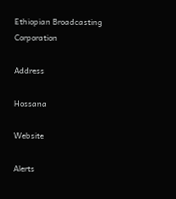Ethiopian Broadcasting Corporation

Address

Hossana

Website

Alerts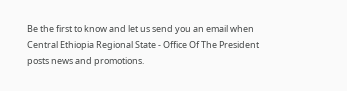Be the first to know and let us send you an email when Central Ethiopia Regional State - Office Of The President posts news and promotions.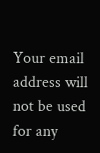Your email address will not be used for any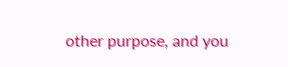other purpose, and you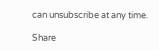can unsubscribe at any time.

Share